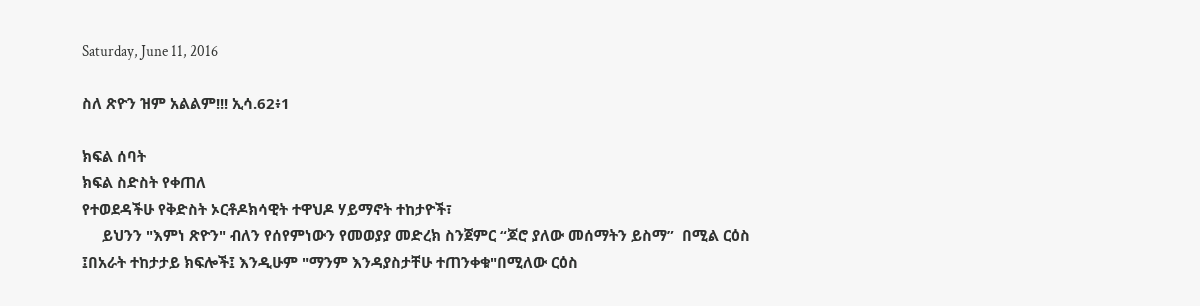Saturday, June 11, 2016

ስለ ጽዮን ዝም አልልም!!! ኢሳ.62፥1

ክፍል ሰባት
ክፍል ስድስት የቀጠለ
የተወደዳችሁ የቅድስት ኦርቶዶክሳዊት ተዋህዶ ሃይማኖት ተከታዮች፣
     ይህንን "እምነ ጽዮን" ብለን የሰየምነውን የመወያያ መድረክ ስንጀምር “ጆሮ ያለው መሰማትን ይስማ”  በሚል ርዕስ ፤በአራት ተከታታይ ክፍሎች፤ እንዲሁም "ማንም እንዳያስታቸሁ ተጠንቀቁ"በሚለው ርዕስ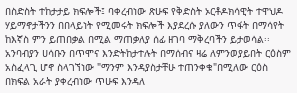በስድስት ተከታታይ ክፍሎች፤ ባቀረብነው ጽሁፍ የቅድስት ኦርቶዶክሳዊት ተዋህዶ ሃይማኖታችንን በበላይነት የሚመሩት ክፍሎች እያደረሱ ያለውን ጥፋት በማሳየት ከእኛስ ምን ይጠበቃል በሚል ማጠቃለያ ሰፊ ዘገባ ማቅረባችን ይታወሳል፡፡አንባብያን ሀሳቡን በጥሞና እንድትከታተሉት በማሰብና ዛሬ ለምንወያይበት ርዕስም አስፈላጊ ሆኖ ስላገኘነው "ማንም እንዳያስታቸሁ ተጠንቀቁ"በሚለው ርዕስ በክፍል አራት ያቀረብነው ጥሁፍ እንዳለ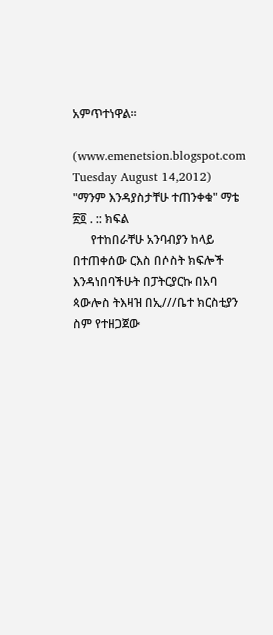አምጥተነዋል፡፡

(www.emenetsion.blogspot.com Tuesday August 14,2012)
"ማንም እንዳያስታቸሁ ተጠንቀቁ" ማቴ ፳፬ . :: ክፍል
      የተከበራቸሁ አንባብያን ከላይ በተጠቀሰው ርእስ በሶስት ክፍሎች እንዳነበባችሁት በፓትርያርኩ በአባ ጳውሎስ ትእዛዝ በኢ///ቤተ ክርስቲያን ስም የተዘጋጀው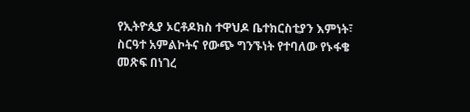የኢትዮጲያ ኦርቶዶክስ ተዋህዶ ቤተክርስቲያን እምነት፣ ስርዓተ አምልኮትና የውጭ ግንኙነት የተባለው የኑፋቄ መጽፍ በነገረ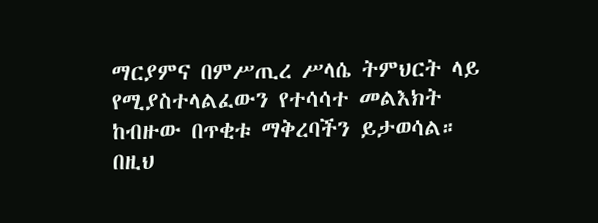ማርያምና በምሥጢረ ሥላሴ ትምህርት ላይ የሚያስተላልፈውን የተሳሳተ መልእክት ከብዙው በጥቂቱ ማቅረባችን ይታወሳል። በዚህ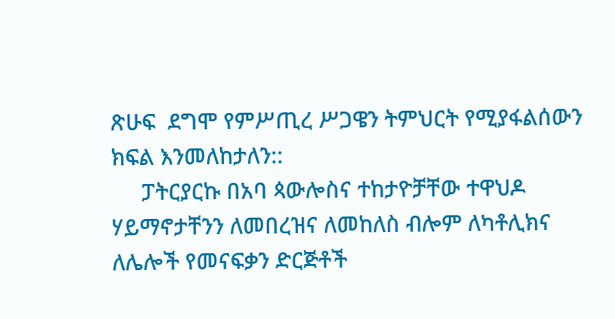ጽሁፍ  ደግሞ የምሥጢረ ሥጋዌን ትምህርት የሚያፋልሰውን ክፍል እንመለከታለን::
     ፓትርያርኩ በአባ ጳውሎስና ተከታዮቻቸው ተዋህዶ ሃይማኖታቸንን ለመበረዝና ለመከለስ ብሎም ለካቶሊክና ለሌሎች የመናፍቃን ድርጅቶች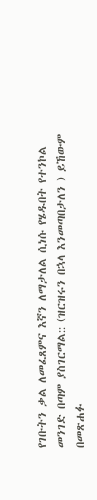የገቡትን ቃል ለመፈጸምና እኛን ለማታለል ሲነሱ የሄዱበት የተንኮል መንገድ በጣም ያስገርማል:: (ዝርዝሩን በኋላ እንመጣበታለን ) ይኸውም በመጽሐፉ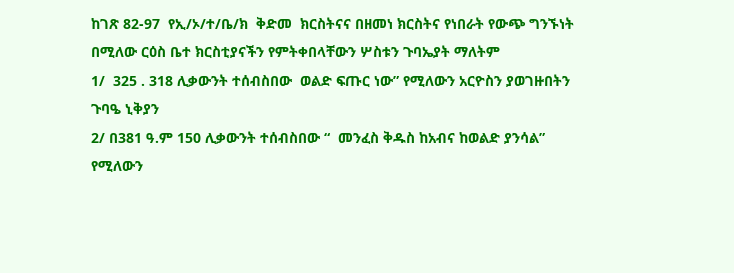ከገጽ 82-97  የኢ/ኦ/ተ/ቤ/ክ  ቅድመ  ክርስትናና በዘመነ ክርስትና የነበራት የውጭ ግንኙነት በሚለው ርዕስ ቤተ ክርስቲያናችን የምትቀበላቸውን ሦስቱን ጉባኤያት ማለትም
1/  325 . 318 ሊቃውንት ተሰብስበው  ወልድ ፍጡር ነው” የሚለውን አርዮስን ያወገዙበትን ጉባዔ ኒቅያን
2/ በ381 ዓ.ም 150 ሊቃውንት ተሰብስበው “  መንፈስ ቅዱስ ከአብና ከወልድ ያንሳል” የሚለውን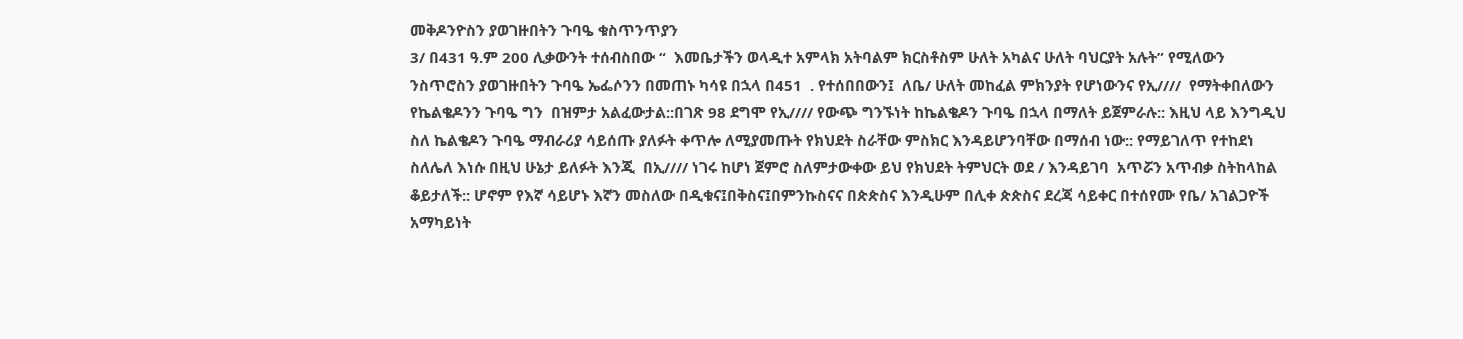መቅዶንዮስን ያወገዙበትን ጉባዔ ቁስጥንጥያን
3/ በ431 ዓ.ም 200 ሊቃውንት ተሰብስበው “  እመቤታችን ወላዲተ አምላክ አትባልም ክርስቶስም ሁለት አካልና ሁለት ባህርያት አሉት” የሚለውን ንስጥሮስን ያወገዙበትን ጉባዔ ኤፌሶንን በመጠኑ ካሳዩ በኋላ በ451  . የተሰበበውን፤  ለቤ/ ሁለት መከፈል ምክንያት የሆነውንና የኢ////  የማትቀበለውን የኬልቄዶንን ጉባዔ ግን  በዝምታ አልፈውታል::በገጽ 98 ደግሞ የኢ//// የውጭ ግንኙነት ከኬልቄዶን ጉባዔ በኋላ በማለት ይጀምራሉ:: እዚህ ላይ እንግዲህ ስለ ኬልቄዶን ጉባዔ ማብራሪያ ሳይሰጡ ያለፉት ቀጥሎ ለሚያመጡት የክህደት ስራቸው ምስክር እንዳይሆንባቸው በማሰብ ነው:: የማይገለጥ የተከደነ ስለሌለ እነሱ በዚህ ሁኔታ ይለፉት እንጂ  በኢ//// ነገሩ ከሆነ ጀምሮ ስለምታውቀው ይህ የክህደት ትምህርት ወደ / እንዳይገባ  አጥሯን አጥብቃ ስትከላከል ቆይታለች:: ሆኖም የእኛ ሳይሆኑ እኛን መስለው በዲቁና፤በቅስና፤በምንኩስናና በጵጵስና እንዲሁም በሊቀ ጵጵስና ደረጃ ሳይቀር በተሰየሙ የቤ/ አገልጋዮች አማካይነት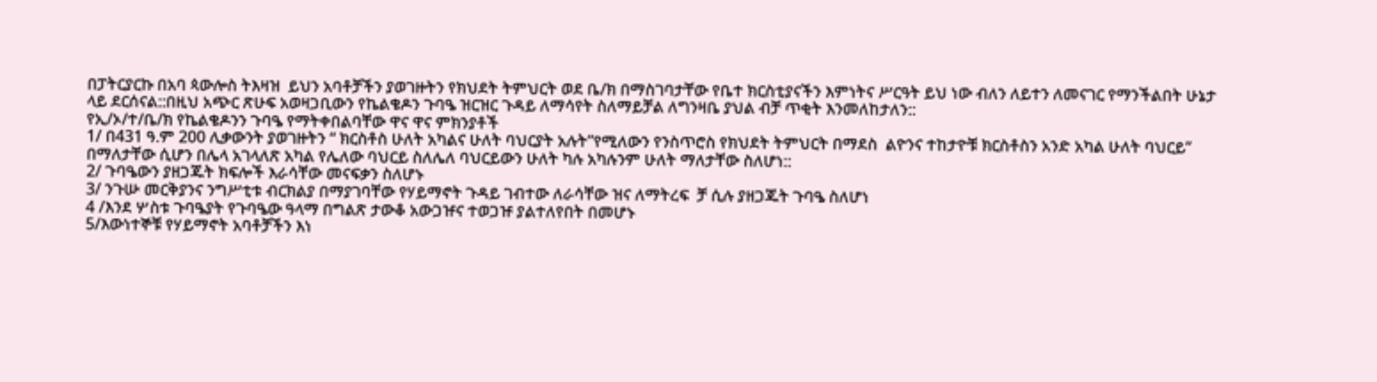በፓትርያርኩ በአባ ጳውሎስ ትእዛዝ  ይህን አባቶቻችን ያወገዙትን የክህደት ትምህርት ወደ ቤ/ክ በማስገባታቸው የቤተ ክርስቲያናችን እምነትና ሥርዓት ይህ ነው ብለን ለይተን ለመናገር የማንችልበት ሁኔታ ላይ ደርሰናል::በዚህ አጭር ጽሁፍ አወዛጋቢውን የኬልቄዶን ጉባዔ ዝርዝር ጉዳይ ለማሳየት ስለማይቻል ለግንዛቤ ያህል ብቻ ጥቂት እንመለከታለን::
የኢ/ኦ/ተ/ቤ/ክ የኬልቄዶንን ጉባዔ የማትቀበልባቸው ዋና ዋና ምክንያቶች
1/ በ431 ዓ.ም 200 ሊቃውንት ያወገዙትን “ ክርስቶስ ሁለት አካልና ሁለት ባህርያት አሉት”የሚለውን የንስጥሮስ የክህደት ትምህርት በማደስ  ልዮንና ተከታዮቹ ክርስቶስን አንድ አካል ሁለት ባህርይ” በማለታቸው ሲሆን በሌላ አገላለጽ አካል የሌለው ባህርይ ስለሌለ ባህርይውን ሁለት ካሉ አካሉንም ሁለት ማለታቸው ስለሆነ::
2/ ጉባዔውን ያዘጋጁት ክፍሎች እራሳቸው መናፍቃን ስለሆኑ
3/ ንጉሡ መርቅያንና ንግሥቲቱ ብርክልያ በማያገባቸው የሃይማኖት ጉዳይ ገብተው ለራሳቸው ዝና ለማትረፍ  ቻ ሲሉ ያዘጋጁት ጉባዔ ስለሆነ
4 /እንደ ሦስቱ ጉባዔያት የጉባዔው ዓላማ በግልጽ ታውቆ አውጋዡና ተወጋዡ ያልተለየበት በመሆኑ
5/እውነተኞቹ የሃይማኖት አባቶቻችን እነ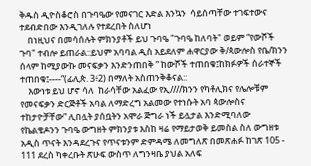ቅዱስ ዲዮስቆሮስ በጉባዔው የመናገር እድል እንኳን  ሳይሰጣቸው ተገፍተውና ተደብድበው እንዲገለሉ የተደረበት ስለሆነ
    በነዚህና በመሳሰሉት ምክንያቶች ይህ ጉባዔ "ጉባዔ ከለባት" ወይም “የውሾች ጉባ" ተብሎ ይጠራል::ይህም አባባል ዲስ አይደለም ሐዋርያው ቅ/ጳውሎስ የቤ/ክንን ሰላም ከሚያውኩ መናፍቃን እንድንጠበቅ ” ከውሾች ተጠበቁ፤ከክፉዎች ሰራተኞች ተጠበቁ፤----”(ፊሊጵ. 3፥2) በማለት አስጠንቅቆናል::
    እውነቱ ይህ ሆኖ ሳለ  ከራሳቸው አልፈው የኢ////ክንን የካቶሊክና የሌሎቹም የመናፍቃን ድርጅቶች አባል ለማድረግ አልመው የተነሱት አባ ጳውሎስና ተከታዮቻቸው” ሊበሏት ያሰቧትን አሞራ ጅግራ ነች ይሏታል እንድሚባለው የኬልቄዶንን ጉባዔ ውግዘት ምክንያቱ እስከ ዛሬ የማይታወቅ ይመስል ስለ ውግዘቱ አዲስ ጥናት እንዳደረጉና የጥናቱንም ድምዳሜ ለመግለጽ በመጽሐፉ ከገጽ 105 - 111 ደረስ ካቀረቡት ጽሁፍ ውስጥ ለግንዛቤ ያህል አለፍ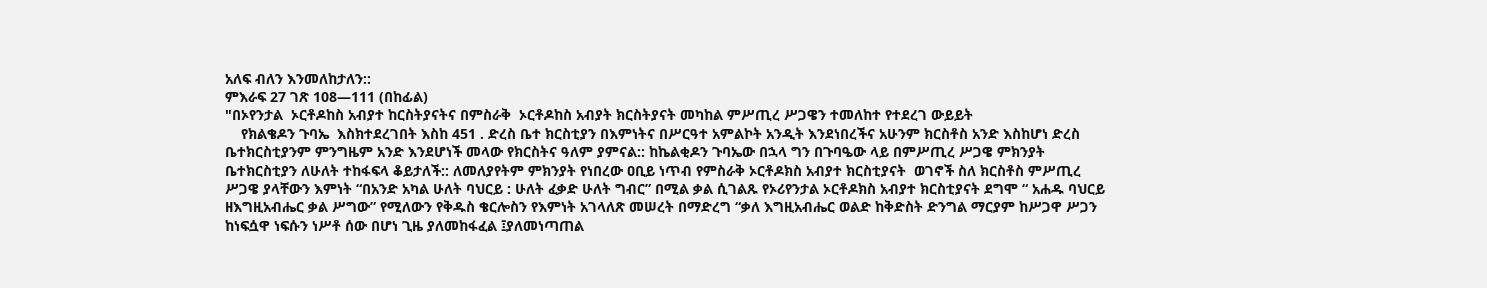አለፍ ብለን እንመለከታለን::
ምእራፍ 27 ገጽ 108—111 (በከፊል)
"በኦየንታል  ኦርቶዶከስ አብያተ ከርስትያናትና በምስራቅ  ኦርቶዶከስ አብያት ክርስትያናት መካከል ምሥጢረ ሥጋዌን ተመለከተ የተደረገ ውይይት
    የክልቄዶን ጉባኤ  እስክተደረገበት እስከ 451 . ድረስ ቤተ ክርስቲያን በእምነትና በሥርዓተ አምልኮት አንዲት እንደነበረችና አሁንም ክርስቶስ አንድ እስከሆነ ድረስ ቤተክርስቲያንም ምንግዜም አንድ እንደሆነች መላው የክርስትና ዓለም ያምናል:: ከኬልቂዶን ጉባኤው በኋላ ግን በጉባዔው ላይ በምሥጢረ ሥጋዌ ምክንያት ቤተክርስቲያን ለሁለት ተከፋፍላ ቆይታለች:: ለመለያየትም ምክንያት የነበረው ዐቢይ ነጥብ የምስራቅ ኦርቶዶክስ አብያተ ክርስቲያናት  ወገኖች ስለ ክርስቶስ ምሥጢረ ሥጋዌ ያላቸውን እምነት “በአንድ አካል ሁለት ባህርይ : ሁለት ፈቃድ ሁለት ግብር” በሚል ቃል ሲገልጹ የኦሪየንታል ኦርቶዶክስ አብያተ ክርስቲያናት ደግሞ “ አሐዱ ባህርይ ዘእግዚአብሔር ቃል ሥግው” የሚለውን የቅዱስ ቄርሎስን የእምነት አገላለጽ መሠረት በማድረግ “ቃለ እግዚአብሔር ወልድ ከቅድስት ድንግል ማርያም ከሥጋዋ ሥጋን  ከነፍሷዋ ነፍሱን ነሥቶ ሰው በሆነ ጊዜ ያለመከፋፈል ፤ያለመነጣጠል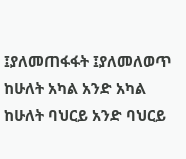፤ያለመጠፋፋት ፤ያለመለወጥ ከሁለት አካል አንድ አካል ከሁለት ባህርይ አንድ ባህርይ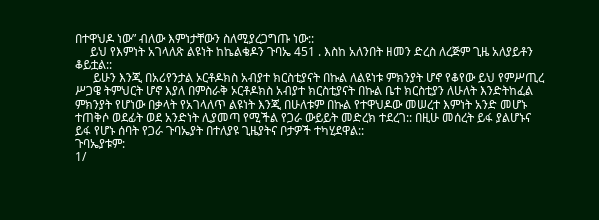በተዋህዶ ነው” ብለው እምነታቸውን ስለሚያረጋግጡ ነው::
     ይህ የእምነት አገላለጽ ልዩነት ከኬልቄዶን ጉባኤ 451 . እስከ አለንበት ዘመን ድረስ ለረጅም ጊዜ አለያይቶን ቆይቷል::
      ይሁን እንጂ በአሪየንታል ኦርቶዶክስ አብያተ ክርስቲያናት በኩል ለልዩነቱ ምክንያት ሆኖ የቆየው ይህ የምሥጢረ ሥጋዌ ትምህርት ሆኖ እያለ በምስራቅ ኦርቶዶክስ አብያተ ክርስቲያናት በኩል ቤተ ክርስቲያን ለሁለት እንድትከፈል ምክንያት የሆነው በቃላት የአገላለጥ ልዩነት እንጂ በሁለቱም በኩል የተዋህዶው መሠረተ እምነት አንድ መሆኑ ተጠቅሶ ወደፊት ወደ አንድነት ሊያመጣ የሚችል የጋራ ውይይት መድረክ ተደረገ:: በዚሁ መሰረት ይፋ ያልሆኑና ይፋ የሆኑ ሰባት የጋራ ጉባኤያት በተለያዩ ጊዜያትና ቦታዎች ተካሂደዋል::
ጉባኤያቱም:
1/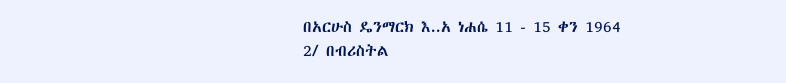በአርሁስ ዴንማርክ እ..አ ነሐሴ 11 - 15 ቀን 1964
2/ በብሪስትል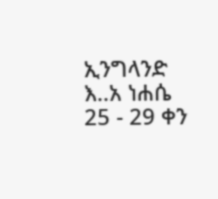ኢንግላንድ እ..አ ነሐሴ 25 - 29 ቀን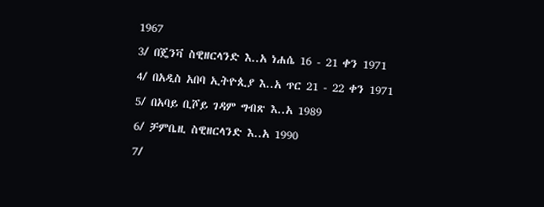1967
3/ በጄንቫ ስዊዘርላንድ እ..አ ነሐሴ 16 - 21 ቀን 1971
4/ በአዲስ አበባ ኢትዮጲያ እ..አ ጥር 21 - 22 ቀን 1971
5/ በአባይ ቢሾይ ገዳም ግብጽ እ..አ 1989
6/ ቻምቤዚ ስዊዘርላንድ እ..አ 1990
7/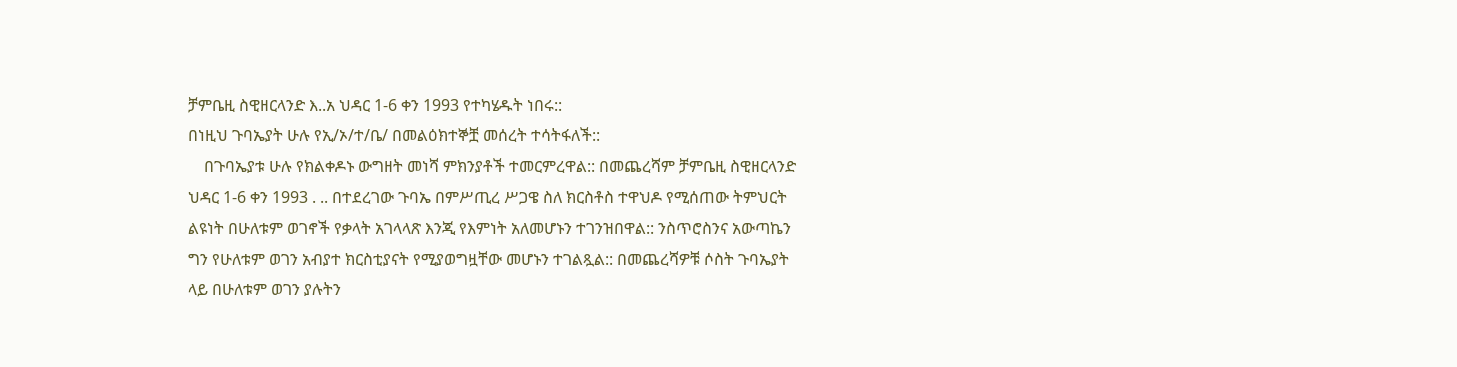ቻምቤዚ ስዊዘርላንድ እ..አ ህዳር 1-6 ቀን 1993 የተካሄዱት ነበሩ::
በነዚህ ጉባኤያት ሁሉ የኢ/ኦ/ተ/ቤ/ በመልዕክተኞቿ መሰረት ተሳትፋለች::
    በጉባኤያቱ ሁሉ የክልቀዶኑ ውግዘት መነሻ ምክንያቶች ተመርምረዋል:: በመጨረሻም ቻምቤዚ ስዊዘርላንድ  ህዳር 1-6 ቀን 1993 . .. በተደረገው ጉባኤ በምሥጢረ ሥጋዌ ስለ ክርስቶስ ተዋህዶ የሚሰጠው ትምህርት ልዩነት በሁለቱም ወገኖች የቃላት አገላላጽ እንጂ የእምነት አለመሆኑን ተገንዝበዋል:: ንስጥሮስንና አውጣኬን ግን የሁለቱም ወገን አብያተ ክርስቲያናት የሚያወግዟቸው መሆኑን ተገልጿል:: በመጨረሻዎቹ ሶስት ጉባኤያት ላይ በሁለቱም ወገን ያሉትን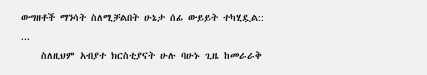ውግዘቶች ማንሳት ስለሚቻልበት ሁኔታ ሰፊ ውይይት ተካሂዷል:: ...
    ስለዚህም አብያተ ክርስቲያናት ሁሉ ባሁኑ ጊዜ ከመራራቅ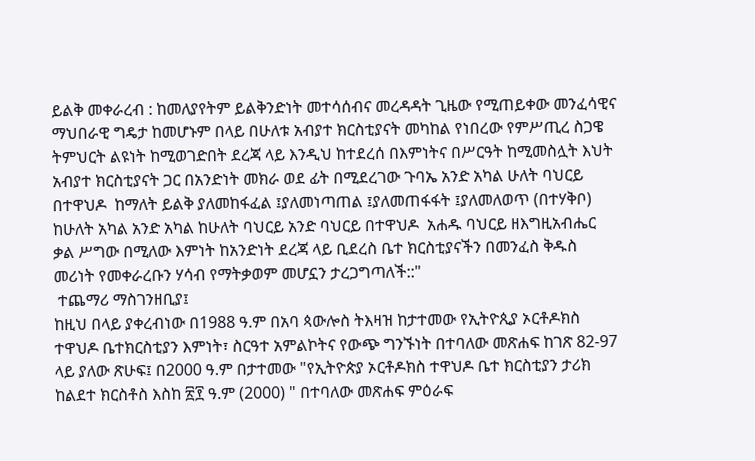ይልቅ መቀራረብ : ከመለያየትም ይልቅንድነት መተሳሰብና መረዳዳት ጊዜው የሚጠይቀው መንፈሳዊና ማህበራዊ ግዴታ ከመሆኑም በላይ በሁለቱ አብያተ ክርስቲያናት መካከል የነበረው የምሥጢረ ስጋዌ ትምህርት ልዩነት ከሚወገድበት ደረጃ ላይ እንዲህ ከተደረሰ በእምነትና በሥርዓት ከሚመስሏት እህት አብያተ ክርስቲያናት ጋር በአንድነት መክራ ወደ ፊት በሚደረገው ጉባኤ አንድ አካል ሁለት ባህርይ በተዋህዶ  ከማለት ይልቅ ያለመከፋፈል ፤ያለመነጣጠል ፤ያለመጠፋፋት ፤ያለመለወጥ (በተሃቅቦ) ከሁለት አካል አንድ አካል ከሁለት ባህርይ አንድ ባህርይ በተዋህዶ  አሐዱ ባህርይ ዘእግዚአብሔር  ቃል ሥግው በሚለው እምነት ከአንድነት ደረጃ ላይ ቢደረስ ቤተ ክርስቲያናችን በመንፈስ ቅዱስ መሪነት የመቀራረቡን ሃሳብ የማትቃወም መሆኗን ታረጋግጣለች::"
 ተጨማሪ ማስገንዘቢያ፤
ከዚህ በላይ ያቀረብነው በ1988 ዓ.ም በአባ ጳውሎስ ትእዛዝ ከታተመው የኢትዮጲያ ኦርቶዶክስ ተዋህዶ ቤተክርስቲያን እምነት፣ ስርዓተ አምልኮትና የውጭ ግንኙነት በተባለው መጽሐፍ ከገጽ 82-97 ላይ ያለው ጽሁፍ፤ በ2000 ዓ.ም በታተመው "የኢትዮጵያ ኦርቶዶክስ ተዋህዶ ቤተ ክርስቲያን ታሪክ ከልደተ ክርስቶስ እስከ ፳፻ ዓ.ም (2000) " በተባለው መጽሐፍ ምዕራፍ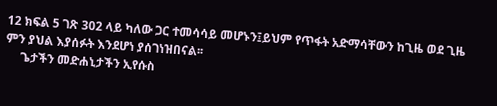12 ክፍል 5 ገጽ 302 ላይ ካለው ጋር ተመሳሳይ መሆኑን፤ይህም የጥፋት አድማሳቸውን ከጊዜ ወደ ጊዜ ምን ያህል እያሰፉት እንደሆነ ያሰገነዝበናል፡፡
     ጌታችን መድሐኒታችን ኢየሱስ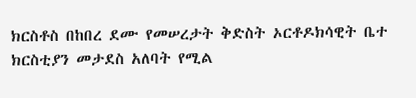ክርስቶስ በከበረ ደሙ የመሠረታት ቅድስት ኦርቶዶክሳዊት ቤተ ክርስቲያን መታደስ አለባት የሚል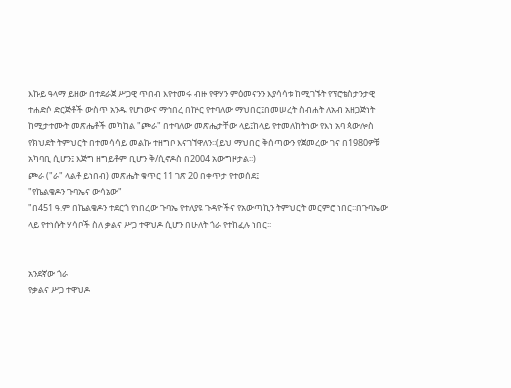እኩይ ዓላማ ይዘው በተደራጀ ሥጋዊ ጥበብ እየተመሩ ብዙ የዋሃን ምዕመናንን እያሳሳቱ ከሚገኙት የፕሮቴስታንታዊ ተሐድሶ ድርጅቶች ውስጥ አንዱ የሆነውና ማኅበረ በኵር የተባለው ማህበር፤በመሠረት ስብሐት ለአብ አዘጋጅነት ከሚታተሙት መጽሔቶች መካከል "ጮራ" በተባለው መጽሔታቸው ላይ፤ከላይ የተመለከትነው የእነ አባ ጳውሎስ  የክህደት ትምህርት በተመሳሳይ መልኩ ተዘግቦ እናገኘዋለን፡፡(ይህ ማህበር ቅሰጣውን የጀመረው ገና በ1980ዎቹ አካባቢ ሲሆን፤ እጅግ ዘግይቶም ቢሆን ቅ/ሲኖዶስ በ2004 አውግዞታል፡፡)
ጮራ ("ራ" ላልቶ ይነበብ) መጽሔት ቁጥር 11 ገጽ 20 በቀጥታ የተወሰደ፤
"የኬልቄዶን ጉባኤና ውሳኔው"
"በ451 ዓ.ም በኬልቄዶን ተደርጎ የነበረው ጉባኤ የተለያዩ ጉዳዮችና የአውጣኪን ትምህርት መርምሮ ነበር፡፡በጉባኤው ላይ የተነሱት ሃሳቦች ስለ ቃልና ሥጋ ተዋህዶ ሲሆን በሁለት ጎራ የተከፈሉ ነበር፡፡


አንደኛው ጎራ
የቃልና ሥጋ ተዋህዶ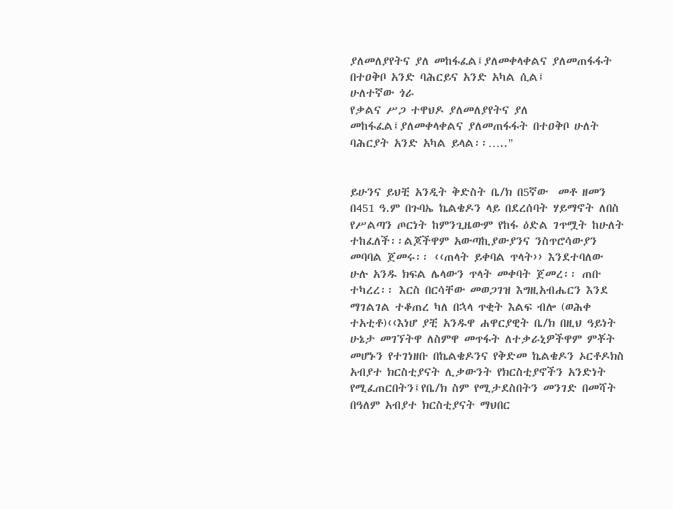ያለመለያየትና ያለ መከፋፈል፤ያለመቀላቀልና ያለመጠፋፋት በተዐቅቦ አንድ ባሕርይና አንድ አካል ሲል፤
ሁለተኛው ጎራ
የቃልና ሥጋ ተዋህዶ ያለመለያየትና ያለ መከፋፈል፤ያለመቀላቀልና ያለመጠፋፋት በተዐቅቦ ሁለት ባሕርያት አንድ አካል ይላል፡፡….."


ይሁንና ይህቺ አንዲት ቅድስት ቤ/ክ በ5ኛው  መቶ ዘመን በ451 ዓ.ም በጉባኤ ኬልቄዶን ላይ በደረሰባት ሃይማኖት ለበስ የሥልጣን ጦርነት ከምንጊዜውም የከፋ ዕድል ገጥሟት ከሁለት ተከፈለች፡፡ልጆችዋም አውጣኪያውያንና ንስጥሮሳውያን መባባል ጀመሩ፡፡ ‹‹ጠላት ይቀባል ጥላት›› እንደተባለው ሁሉ አንዱ ክፍል ሌላውን ጥላት መቀባት ጀመረ፡፡ ጠቡ ተካረረ፡፡ እርስ በርሳቸው መወጋገዝ እግዚአብሔርን እንደ ማገልገል ተቆጠረ ካለ በኋላ ጥቂት እልፍ ብሎ (ወሕቀ ተአቲቶ)‹‹እነሆ ያቺ አንዱዋ ሐዋርያዊት ቤ/ክ በዚህ ዓይነት ሁኔታ መገኘትዋ ለስምዋ መጥፋት ለተቃራኒዎችዋም ምቾት መሆኑን የተገነዘቡ በኬልቄዶንና የቅድመ ኬልቄዶን ኦርቶዶክስ አብያተ ክርስቲያናት ሊቃውንት የክርስቲያኖችን አንድነት የሚፈጠርበትን፤የቤ/ክ ስም የሚታደስበትን መንገድ በመሻት በዓለም አብያተ ክርስቲያናት ማህበር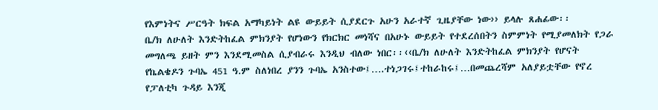የእምነትና ሥርዓት ክፍል አማካይነት ልዩ ውይይት ሲያደርጉ አሁን አራተኛ ጊዜያቸው ነው›› ይላሉ ጸሐፊው፡፡
ቤ/ክ ለሁለት እንድትከፈል ምክንያት የሆነውን የክርክር መነሻና በአሁኑ ውይይት የተደረሰበትን ስምምነት የሚያመለክት የጋራ መግለጫ ይዘት ምን እንደሚመስል ሲያብራሩ እንዲህ ብለው ነበር፡፡‹‹ቤ/ክ ለሁለት እንድትከፈል ምክንያት የሆናት የኬልቄዶን ጉባኤ 451 ዓ.ም ስለነበረ ያንን ጉባኤ አንስተው፤….ተነጋገሩ፤ተከራከሩ፤…በመጨረሻም አለያይቷቸው የኖረ የፓለቲካ ጉዳይ እንጂ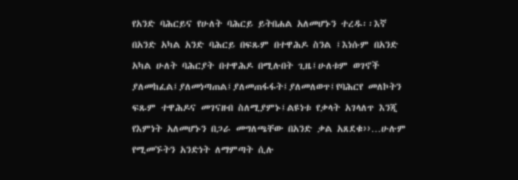የአንድ ባሕርይና የሁለት ባሕርይ ይትበሐል አለመሆኑን ተረዱ፡፡እኛ በአንድ አካል አንድ ባሕርይ በፍጹም በተዋሕዶ ስንል ፤እነሱም በአንድ አካል ሁለት ባሕርያት በተዋሕዶ በሚሉበት ጊዜ፤ሁለቱም ወገኖች ያለመከፈል፤ያለመነጣጠል፤ያለመጠፋፋት፤ያለመለወጥ፤የባሕርየ መለኮትን ፍጹም ተዋሕዶና መገናዘብ ስለሚያምኑ፤ልዩነቱ የቃላት አገላለጥ እንጂ የእምነት አለመሆኑን በጋራ መግለጫቸው በአንድ ቃል አጸደቁ››…ሁሉም የሚመኙትን አንድነት ለማምጣት ሲሉ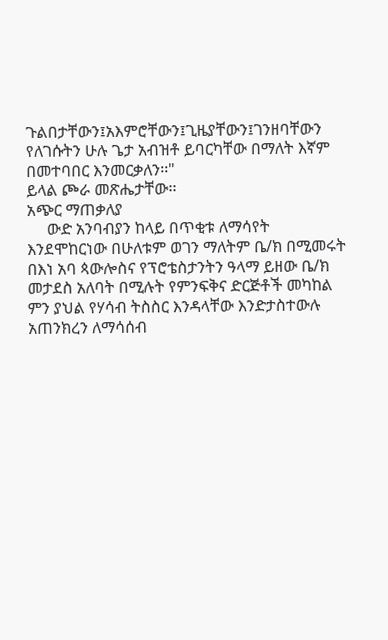ጉልበታቸውን፤አእምሮቸውን፤ጊዜያቸውን፤ገንዘባቸውን የለገሱትን ሁሉ ጌታ አብዝቶ ይባርካቸው በማለት እኛም በመተባበር እንመርቃለን፡፡"
ይላል ጮራ መጽሔታቸው፡፡
አጭር ማጠቃለያ
     ውድ አንባብያን ከላይ በጥቂቱ ለማሳየት እንደሞከርነው በሁለቱም ወገን ማለትም ቤ/ክ በሚመሩት በእነ አባ ጳውሎስና የፕሮቴስታንትን ዓላማ ይዘው ቤ/ክ መታደስ አለባት በሚሉት የምንፍቅና ድርጅቶች መካከል ምን ያህል የሃሳብ ትስስር እንዳላቸው እንድታስተውሉ አጠንክረን ለማሳሰብ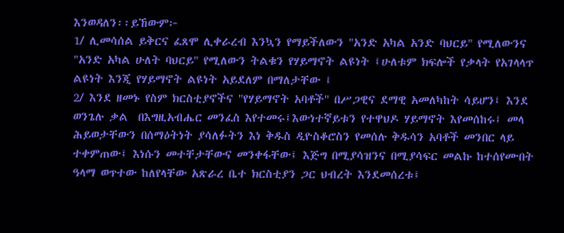እንወዳለን፡፡ይኸውም፦
1/ ሊመሳሰል ይቅርና ፈጸሞ ሊቀራረብ እንኳን የማይችለውን "አንድ አካል አንድ ባህርይ" የሚለውንና "አንድ አካል ሁለት ባህርይ" የሚለውን ትልቁን የሃይማኖት ልዩነት ፤ሁለቱም ክፍሎች የቃላት የአገላላጥ ልዩነት እንጂ የሃይማኖት ልዩነት አይደለም በማለታቸው ፤
2/ እንደ ዘመኑ የስም ክርስቲያኖችና "የሃይማኖት አባቶች" በሥጋዊና ደማዊ አመለካከት ሳይሆን፤ እንደ ወንጌሉ ቃል  በእግዚአብሔር መንፈስ እየተመሩ፤እውነተኛይቱን የተዋህዶ ሃይማኖት እየመሰከሩ፤ መላ ሕይወታቸውን በሰማዕትነት ያሳለፉትን እነ ቅዱስ ዲዮስቆሮስን የመሰሉ ቅዱሳን አባቶች መንበር ላይ ተቀምጠው፤ እነሱን መተቸታቸውና መንቀፋቸው፤ እጅግ በሚያሳዝንና በሚያሳፍር መልኩ ከተሰየሙበት ዓላማ ወጥተው ከለየላቸው አጽራረ ቤተ ክርስቲያን ጋር ህብረት እንደመሰረቱ፤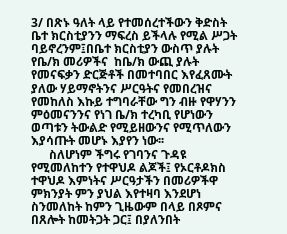3/ በጽኑ ዓለት ላይ የተመሰረተችውን ቅድስት ቤተ ክርስቲያንን ማፍረስ ይችላሉ የሚል ሥጋት ባይኖረንም፤በቤተ ክርስቲያን ውስጥ ያሉት የቤ/ክ መሪዎችና  ከቤ/ክ ውጪ ያሉት የመናፍቃን ድርጅቶች በመተባበር እየፈጸሙት ያለው ሃይማኖትንና ሥርዓትና የመበረዝና የመከለስ እኩይ ተግባራቸው ግን ብዙ የዋሃንን ምዕመናንንና የነገ ቤ/ክ ተረካቢ የሆነውን ወጣቱን ትውልድ የሚይዘውንና የሚጥለውን እያሳጡት መሆኑ እያየን ነው፡፡
      ስለሆነም ችግሩ የገባንና ጉዳዩ የሚመለከተን የተዋህዶ ልጆች፤ የኦርቶዶክስ ተዋህዶ እምነትና ሥርዓታችን በመሪዎችዋ ምክንያት ምን ያህል እየተዛባ እንደሆነ ስንመለከት ከምን ጊዜውም በላይ በጾምና በጸሎት ከመትጋት ጋር፤ በያለንበት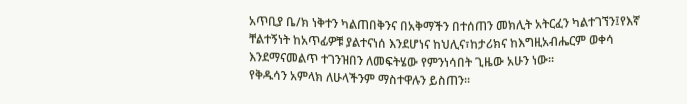አጥቢያ ቤ/ክ ነቅተን ካልጠበቅንና በአቅማችን በተሰጠን መክሊት አትርፈን ካልተገኘን፤የእኛ ቸልተኝነት ከአጥፊዎቹ ያልተናነሰ እንደሆነና ከህሊና፣ከታሪክና ከእግዚአብሔርም ወቀሳ እንደማናመልጥ ተገንዝበን ለመፍትሄው የምንነሳበት ጊዜው አሁን ነው፡፡
የቅዱሳን አምላክ ለሁላችንም ማስተዋሉን ይስጠን፡፡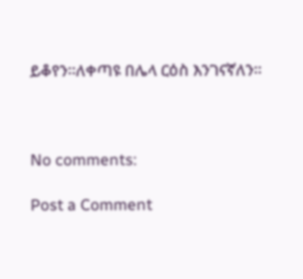ይቆየን፡፡ለቀጣዩ በሌላ ርዕስ እንገናኛለን፡፡



No comments:

Post a Comment